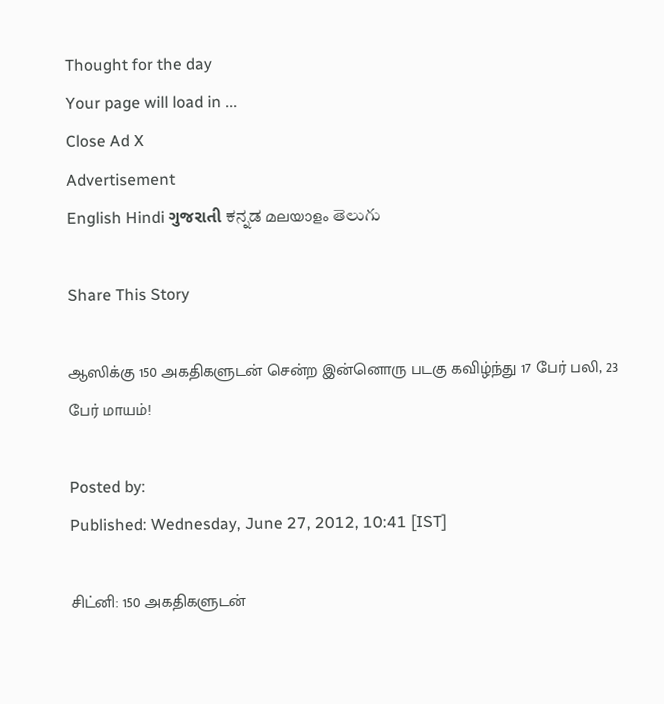Thought for the day
Your page will load in ...
Close Ad X
Advertisement
English Hindi ગુજરાતી ಕನ್ನಡ മലയാളം తెలుగు

Share This Story

ஆஸிக்கு 150 அகதிகளுடன் சென்ற இன்னொரு படகு கவிழ்ந்து 17 பேர் பலி, 23 பேர் மாயம்!

Posted by:
Published: Wednesday, June 27, 2012, 10:41 [IST]

சிட்னி: 150 அகதிகளுடன்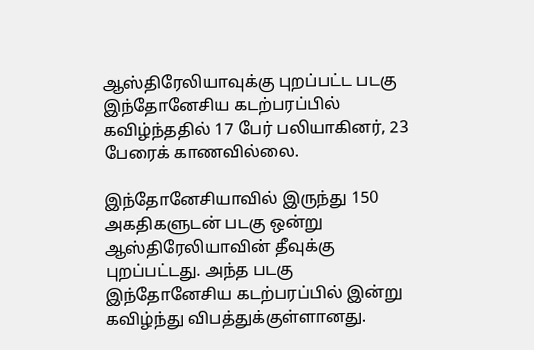ஆஸ்திரேலியாவுக்கு புறப்பட்ட படகு இந்தோனேசிய கடற்பரப்பில் கவிழ்ந்ததில் 17 பேர் பலியாகினர், 23 பேரைக் காணவில்லை.

இந்தோனேசியாவில் இருந்து 150 அகதிகளுடன் படகு ஒன்று ஆஸ்திரேலியாவின் தீவுக்கு புறப்பட்டது. அந்த படகு இந்தோனேசிய கடற்பரப்பில் இன்று கவிழ்ந்து விபத்துக்குள்ளானது.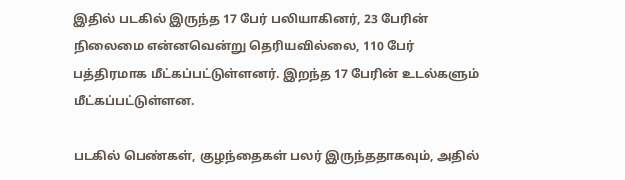இதில் படகில் இருந்த 17 பேர் பலியாகினர், 23 பேரின் நிலைமை என்னவென்று தெரியவில்லை, 110 பேர் பத்திரமாக மீட்கப்பட்டுள்ளனர். இறந்த 17 பேரின் உடல்களும் மீட்கப்பட்டுள்ளன.

படகில் பெண்கள், குழந்தைகள் பலர் இருந்ததாகவும், அதில்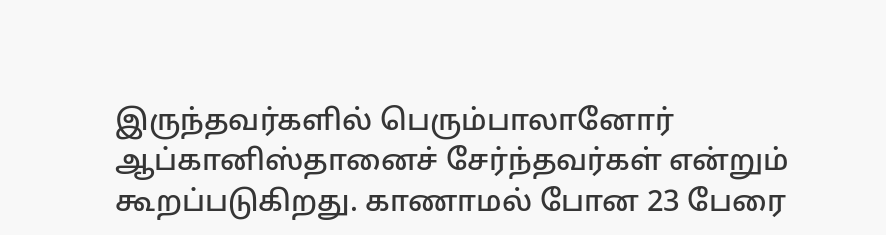இருந்தவர்களில் பெரும்பாலானோர் ஆப்கானிஸ்தானைச் சேர்ந்தவர்கள் என்றும் கூறப்படுகிறது. காணாமல் போன 23 பேரை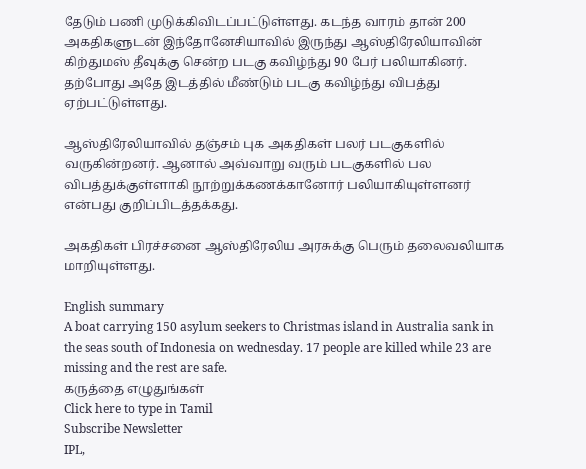தேடும் பணி முடுக்கிவிடப்பட்டுள்ளது. கடந்த வாரம் தான் 200 அகதிகளுடன் இந்தோனேசியாவில் இருந்து ஆஸ்திரேலியாவின் கிற்துமஸ் தீவுக்கு சென்ற படகு கவிழ்ந்து 90 பேர் பலியாகினர். தற்போது அதே இடத்தில் மீண்டும் படகு கவிழ்ந்து விபத்து ஏற்பட்டுள்ளது.

ஆஸ்திரேலியாவில் தஞ்சம் புக அகதிகள் பலர் படகுகளில் வருகின்றனர். ஆனால் அவ்வாறு வரும் படகுகளில் பல விபத்துக்குள்ளாகி நூற்றுக்கணக்கானோர் பலியாகியுள்ளனர் என்பது குறிப்பிடத்தக்கது.

அகதிகள் பிரச்சனை ஆஸ்திரேலிய அரசுக்கு பெரும் தலைவலியாக மாறியுள்ளது.

English summary
A boat carrying 150 asylum seekers to Christmas island in Australia sank in the seas south of Indonesia on wednesday. 17 people are killed while 23 are missing and the rest are safe.
கருத்தை எழுதுங்கள்
Click here to type in Tamil
Subscribe Newsletter
IPL,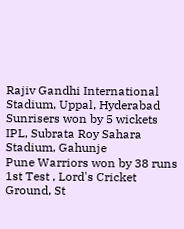Rajiv Gandhi International Stadium, Uppal, Hyderabad
Sunrisers won by 5 wickets
IPL, Subrata Roy Sahara Stadium, Gahunje
Pune Warriors won by 38 runs
1st Test , Lord's Cricket Ground, St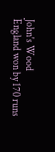John's Wood
England won by 170 runs